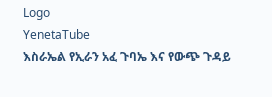Logo
YenetaTube
እስራኤል የኢራን አፈ ጉባኤ እና የውጭ ጉዳይ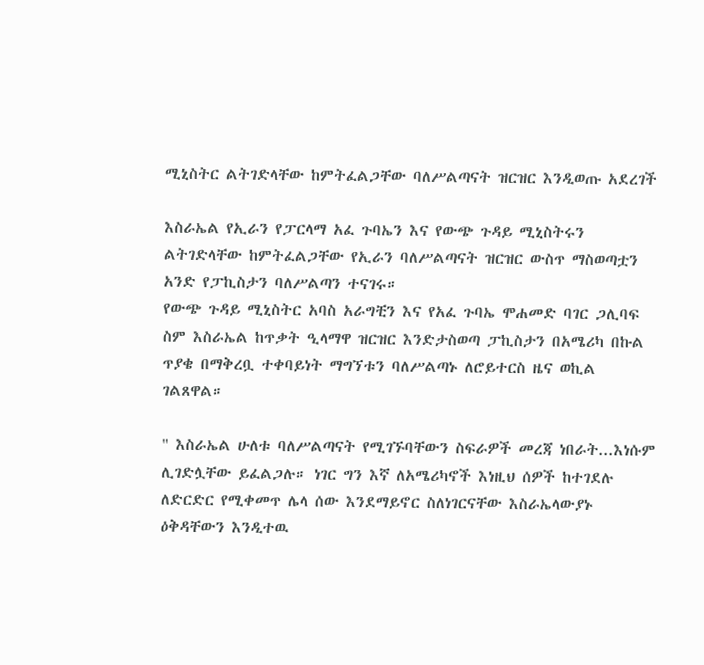ሚኒስትር ልትገድላቸው ከምትፈልጋቸው ባለሥልጣናት ዝርዝር እንዲወጡ አደረገች

እስራኤል የኢራን የፓርላማ አፈ ጉባኤን እና የውጭ ጉዳይ ሚኒስትሩን ልትገድላቸው ከምትፈልጋቸው የኢራን ባለሥልጣናት ዝርዝር ውስጥ ማስወጣቷን አንድ የፓኪስታን ባለሥልጣን ተናገሩ።
የውጭ ጉዳይ ሚኒስትር አባስ አራግቺን እና የአፈ ጉባኤ ሞሐመድ ባገር ጋሊባፍ ስም እስራኤል ከጥቃት ዒላማዋ ዝርዝር እንድታስወጣ ፓኪስታን በአሜሪካ በኩል ጥያቄ በማቅረቧ ተቀባይነት ማግኘቱን ባለሥልጣኑ ለሮይተርስ ዜና ወኪል ገልጸዋል።

" እስራኤል ሁለቱ ባለሥልጣናት የሚገኙባቸውን ስፍራዎች መረጃ ነበራት...እነሱም ሊገድሏቸው ይፈልጋሉ። ነገር ግን እኛ ለአሜሪካኖች እነዚህ ሰዎች ከተገደሉ ለድርድር የሚቀመጥ ሌላ ሰው እንደማይኖር ስለነገርናቸው እስራኤላውያኑ ዕቅዳቸውን እንዲተዉ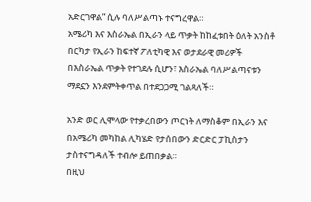አድርገዋል” ሲሉ ባለሥልጣኑ ተናግረዋል።
አሜሪካ እና እስራኤል በኢራን ላይ ጥቃት ከከፈቱበት ዕለት አንስቶ በርካታ የኢራን ከፍተኛ ፖለቲካዊ እና ወታደራዊ መሪዎች በእስራኤል ጥቃት የተገደሉ ሲሆን፣ እስራኤል ባለሥልጣናቱን ማደኗን እንደምትቀጥል በተደጋጋሚ ገልጻለች።

አንድ ወር ሊሞላው የተቃረበውን ጦርነት ለማስቆም በኢራን እና በአሜሪካ መካከል ሊካሄድ የታሰበውን ድርድር ፓኪስታን ታስተናግዳለች ተብሎ ይጠበቃል።
በዚህ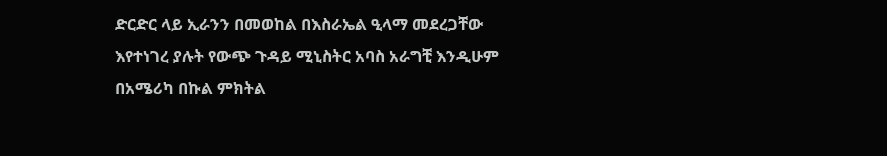ድርድር ላይ ኢራንን በመወከል በእስራኤል ዒላማ መደረጋቸው እየተነገረ ያሉት የውጭ ጉዳይ ሚኒስትር አባስ አራግቺ እንዲሁም በአሜሪካ በኩል ምክትል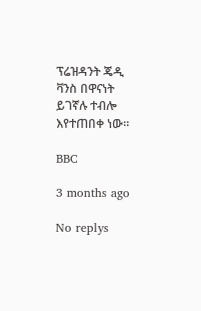ፕሬዝዳንት ጄዲ ቫንስ በዋናነት ይገኛሉ ተብሎ እየተጠበቀ ነው።

BBC

3 months ago

No replys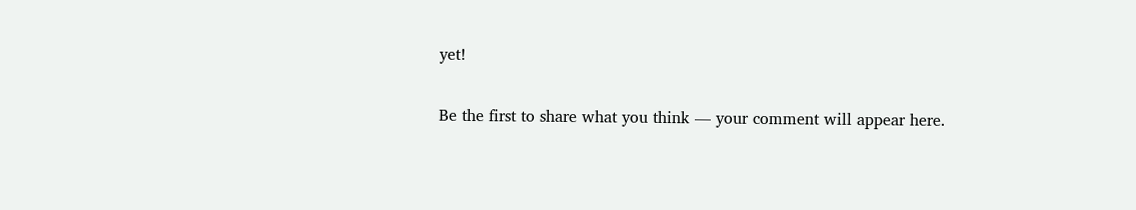yet!

Be the first to share what you think — your comment will appear here.